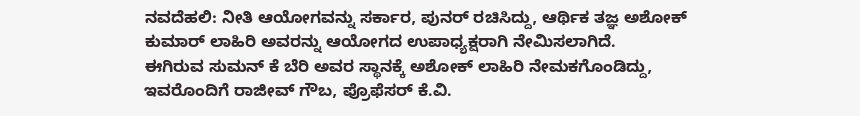ನವದೆಹಲಿ: ನೀತಿ ಆಯೋಗವನ್ನು ಸರ್ಕಾರ, ಪುನರ್ ರಚಿಸಿದ್ದು, ಆರ್ಥಿಕ ತಜ್ಞ ಅಶೋಕ್ ಕುಮಾರ್ ಲಾಹಿರಿ ಅವರನ್ನು ಆಯೋಗದ ಉಪಾಧ್ಯಕ್ಷರಾಗಿ ನೇಮಿಸಲಾಗಿದೆ.
ಈಗಿರುವ ಸುಮನ್ ಕೆ ಬೆರಿ ಅವರ ಸ್ಥಾನಕ್ಕೆ ಅಶೋಕ್ ಲಾಹಿರಿ ನೇಮಕಗೊಂಡಿದ್ದು, ಇವರೊಂದಿಗೆ ರಾಜೀವ್ ಗೌಬ, ಪ್ರೊಫೆಸರ್ ಕೆ.ವಿ.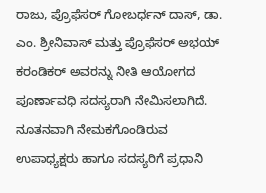ರಾಜು, ಪ್ರೊಫೆಸರ್ ಗೋಬರ್ಧನ್ ದಾಸ್, ಡಾ. ಎಂ. ಶ್ರೀನಿವಾಸ್ ಮತ್ತು ಪ್ರೊಫೆಸರ್ ಅಭಯ್ ಕರಂಡಿಕರ್ ಅವರನ್ನು ನೀತಿ ಆಯೋಗದ ಪೂರ್ಣಾವಧಿ ಸದಸ್ಯರಾಗಿ ನೇಮಿಸಲಾಗಿದೆ.
ನೂತನವಾಗಿ ನೇಮಕಗೊಂಡಿರುವ ಉಪಾಧ್ಯಕ್ಷರು ಹಾಗೂ ಸದಸ್ಯರಿಗೆ ಪ್ರಧಾನಿ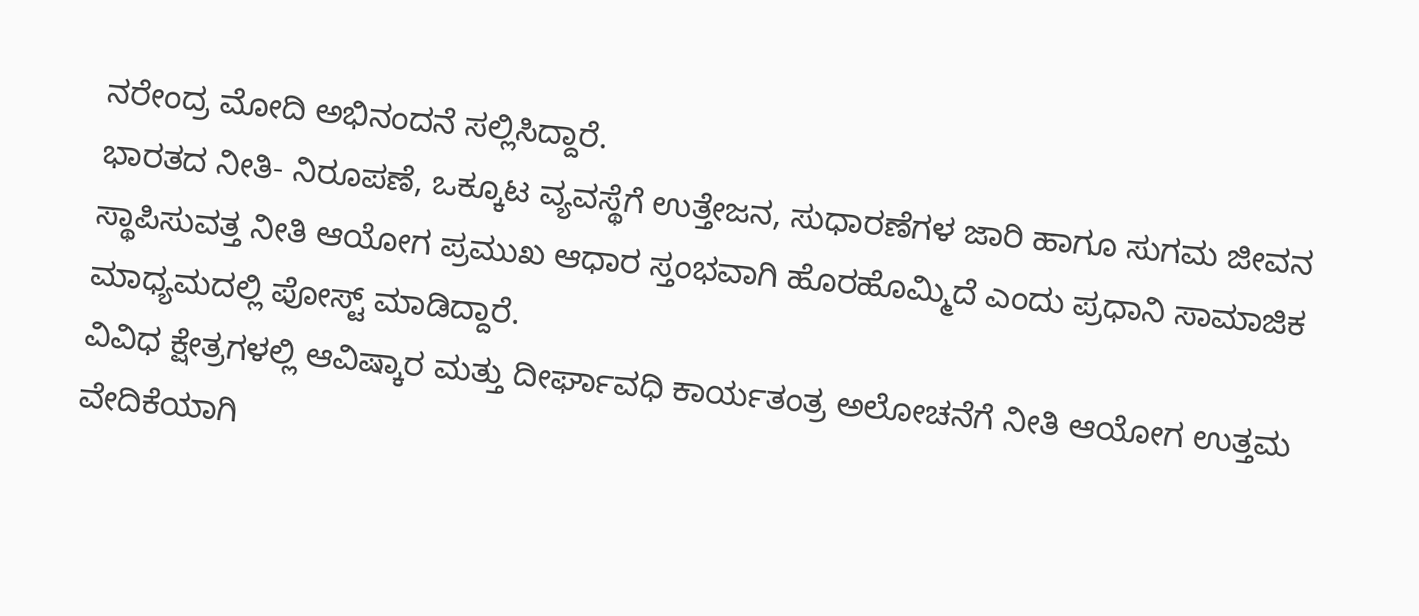ನರೇಂದ್ರ ಮೋದಿ ಅಭಿನಂದನೆ ಸಲ್ಲಿಸಿದ್ದಾರೆ.
ಭಾರತದ ನೀತಿ- ನಿರೂಪಣೆ, ಒಕ್ಕೂಟ ವ್ಯವಸ್ಥೆಗೆ ಉತ್ತೇಜನ, ಸುಧಾರಣೆಗಳ ಜಾರಿ ಹಾಗೂ ಸುಗಮ ಜೀವನ ಸ್ಥಾಪಿಸುವತ್ತ ನೀತಿ ಆಯೋಗ ಪ್ರಮುಖ ಆಧಾರ ಸ್ತಂಭವಾಗಿ ಹೊರಹೊಮ್ಮಿದೆ ಎಂದು ಪ್ರಧಾನಿ ಸಾಮಾಜಿಕ ಮಾಧ್ಯಮದಲ್ಲಿ ಪೋಸ್ಟ್ ಮಾಡಿದ್ದಾರೆ.
ವಿವಿಧ ಕ್ಷೇತ್ರಗಳಲ್ಲಿ ಆವಿಷ್ಕಾರ ಮತ್ತು ದೀರ್ಘಾವಧಿ ಕಾರ್ಯತಂತ್ರ ಅಲೋಚನೆಗೆ ನೀತಿ ಆಯೋಗ ಉತ್ತಮ ವೇದಿಕೆಯಾಗಿ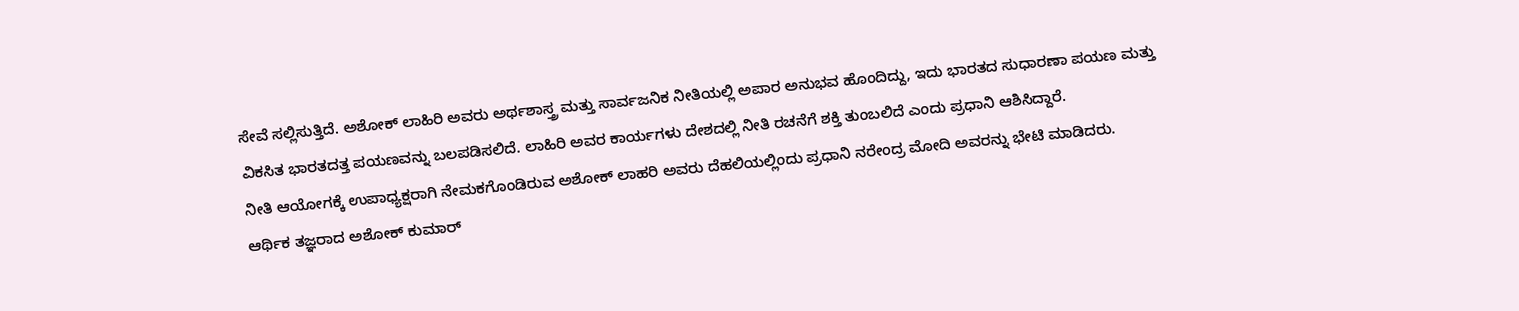ಸೇವೆ ಸಲ್ಲಿಸುತ್ತಿದೆ. ಅಶೋಕ್ ಲಾಹಿರಿ ಅವರು ಅರ್ಥಶಾಸ್ತ್ರ ಮತ್ತು ಸಾರ್ವಜನಿಕ ನೀತಿಯಲ್ಲಿ ಅಪಾರ ಅನುಭವ ಹೊಂದಿದ್ದು, ಇದು ಭಾರತದ ಸುಧಾರಣಾ ಪಯಣ ಮತ್ತು ವಿಕಸಿತ ಭಾರತದತ್ತ ಪಯಣವನ್ನು ಬಲಪಡಿಸಲಿದೆ. ಲಾಹಿರಿ ಅವರ ಕಾರ್ಯಗಳು ದೇಶದಲ್ಲಿ ನೀತಿ ರಚನೆಗೆ ಶಕ್ತಿ ತುಂಬಲಿದೆ ಎಂದು ಪ್ರಧಾನಿ ಆಶಿಸಿದ್ದಾರೆ.
ನೀತಿ ಆಯೋಗಕ್ಕೆ ಉಪಾಧ್ಯಕ್ಷರಾಗಿ ನೇಮಕಗೊಂಡಿರುವ ಅಶೋಕ್ ಲಾಹರಿ ಅವರು ದೆಹಲಿಯಲ್ಲಿಂದು ಪ್ರಧಾನಿ ನರೇಂದ್ರ ಮೋದಿ ಅವರನ್ನು ಭೇಟಿ ಮಾಡಿದರು.
ಆರ್ಥಿಕ ತಜ್ಞರಾದ ಅಶೋಕ್ ಕುಮಾರ್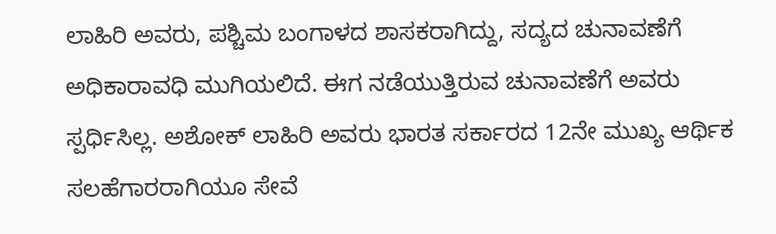ಲಾಹಿರಿ ಅವರು, ಪಶ್ಚಿಮ ಬಂಗಾಳದ ಶಾಸಕರಾಗಿದ್ದು, ಸದ್ಯದ ಚುನಾವಣೆಗೆ ಅಧಿಕಾರಾವಧಿ ಮುಗಿಯಲಿದೆ. ಈಗ ನಡೆಯುತ್ತಿರುವ ಚುನಾವಣೆಗೆ ಅವರು ಸ್ಪರ್ಧಿಸಿಲ್ಲ. ಅಶೋಕ್ ಲಾಹಿರಿ ಅವರು ಭಾರತ ಸರ್ಕಾರದ 12ನೇ ಮುಖ್ಯ ಆರ್ಥಿಕ ಸಲಹೆಗಾರರಾಗಿಯೂ ಸೇವೆ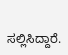ಸಲ್ಲಿಸಿದ್ದಾರೆ.